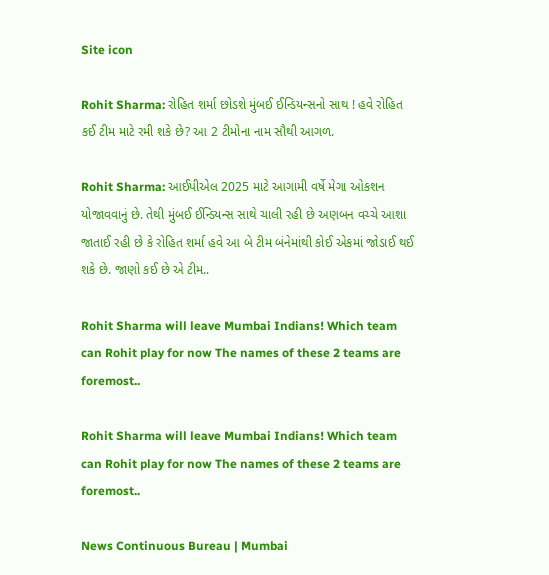Site icon

Rohit Sharma: રોહિત શર્મા છોડશે મુંબઈ ઈન્ડિયન્સનો સાથ ! હવે રોહિત કઈ ટીમ માટે રમી શકે છે? આ 2 ટીમોના નામ સૌથી આગળ.

Rohit Sharma: આઈપીએલ 2025 માટે આગામી વર્ષે મેગા ઓકશન યોજાવવાનું છે. તેથી મુંબઈ ઈન્ડિયન્સ સાથે ચાલી રહી છે અણબન વચ્ચે આશા જાતાઈ રહી છે કે રોહિત શર્મા હવે આ બે ટીમ બંનેમાંથી કોઈ એકમાં જોડાઈ થઈ શકે છે. જાણો કઈ છે એ ટીમ..

Rohit Sharma will leave Mumbai Indians! Which team can Rohit play for now The names of these 2 teams are foremost..

Rohit Sharma will leave Mumbai Indians! Which team can Rohit play for now The names of these 2 teams are foremost..

News Continuous Bureau | Mumbai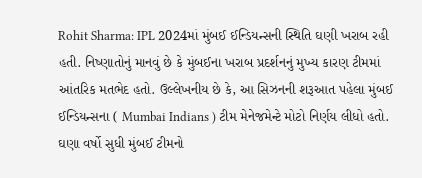Rohit Sharma: IPL 2024માં મુંબઈ ઈન્ડિયન્સની સ્થિતિ ઘણી ખરાબ રહી હતી. નિષ્ણાતોનું માનવું છે કે મુંબઈના ખરાબ પ્રદર્શનનું મુખ્ય કારણ ટીમમાં આંતરિક મતભેદ હતો. ઉલ્લેખનીય છે કે, આ સિઝનની શરૂઆત પહેલા મુંબઈ ઈન્ડિયન્સના ( Mumbai Indians ) ટીમ મેનેજમેન્ટે મોટો નિર્ણય લીધો હતો. ઘણા વર્ષો સુધી મુંબઈ ટીમનો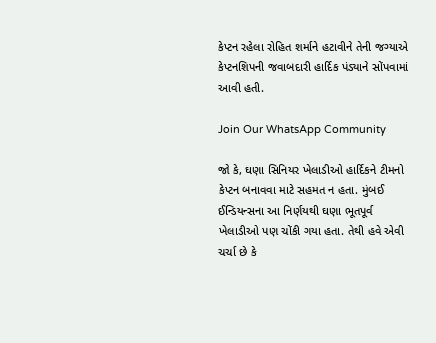કેપ્ટન રહેલા રોહિત શર્માને હટાવીને તેની જગ્યાએ કેપ્ટનશિપની જવાબદારી હાર્દિક પંડ્યાને સોંપવામાં આવી હતી.

Join Our WhatsApp Community

જો કે, ઘણા સિનિયર ખેલાડીઓ હાર્દિકને ટીમનો કેપ્ટન બનાવવા માટે સહમત ન હતા. મુંબઈ ઈન્ડિયન્સના આ નિર્ણયથી ઘણા ભૂતપૂર્વ ખેલાડીઓ પણ ચોંકી ગયા હતા. તેથી હવે એવી ચર્ચા છે કે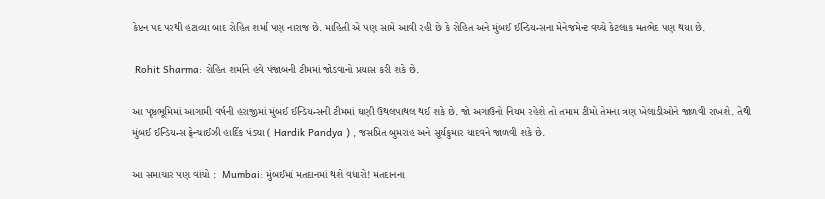કેપ્ટન પદ પરથી હટાવ્યા બાદ રોહિત શર્મા પણ નારાજ છે. માહિતી એ પણ સામે આવી રહી છે કે રોહિત અને મુંબઈ ઈન્ડિયન્સના મેનેજમેન્ટ વચ્ચે કેટલાક મતભેદ પણ થયા છે.

 Rohit Sharma: રોહિત શર્માને હવે પંજાબની ટીમમાં જોડવાનો પ્રયાસ કરી શકે છે.

આ પૃષ્ઠભૂમિમાં આગામી વર્ષની હરાજીમાં મુંબઈ ઈન્ડિયન્સની ટીમમાં ઘણી ઉથલપાથલ થઈ શકે છે. જો અગાઉનો નિયમ રહેશે તો તમામ ટીમો તેમના ત્રણ ખેલાડીઓને જાળવી રાખશે. તેથી મુંબઈ ઈન્ડિયન્સ ફ્રેન્ચાઈઝી હાર્દિક પંડ્યા ( Hardik Pandya ) , જસપ્રિત બુમરાહ અને સૂર્યકુમાર યાદવને જાળવી શકે છે.

આ સમાચાર પણ વાંચો :  Mumbai: મુંબઈમાં મતદાનમાં થશે વધારો! મતદાનના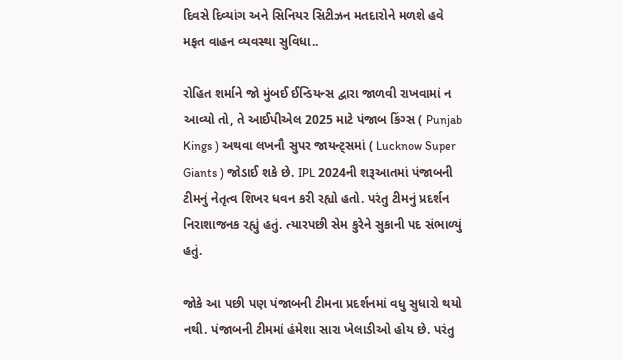દિવસે દિવ્યાંગ અને સિનિયર સિટીઝન મતદારોને મળશે હવે મફત વાહન વ્યવસ્થા સુવિધા..

રોહિત શર્માને જો મુંબઈ ઈન્ડિયન્સ દ્વારા જાળવી રાખવામાં ન આવ્યો તો, તે આઈપીએલ 2025 માટે પંજાબ કિંગ્સ ( Punjab Kings ) અથવા લખનૌ સુપર જાયન્ટ્સમાં ( Lucknow Super Giants ) જોડાઈ શકે છે. IPL 2024ની શરૂઆતમાં પંજાબની ટીમનું નેતૃત્વ શિખર ધવન કરી રહ્યો હતો. પરંતુ ટીમનું પ્રદર્શન નિરાશાજનક રહ્યું હતું. ત્યારપછી સેમ કુરેને સુકાની પદ સંભાળ્યું હતું.

જોકે આ પછી પણ પંજાબની ટીમના પ્રદર્શનમાં વધુ સુધારો થયો નથી. પંજાબની ટીમમાં હંમેશા સારા ખેલાડીઓ હોય છે. પરંતુ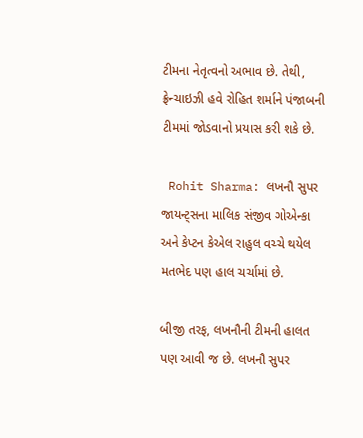ટીમના નેતૃત્વનો અભાવ છે. તેથી, ફ્રેન્ચાઇઝી હવે રોહિત શર્માને પંજાબની ટીમમાં જોડવાનો પ્રયાસ કરી શકે છે.

 Rohit Sharma: લખનૌ સુપર જાયન્ટ્સના માલિક સંજીવ ગોએન્કા અને કેપ્ટન કેએલ રાહુલ વચ્ચે થયેલ મતભેદ પણ હાલ ચર્ચામાં છે.

બીજી તરફ, લખનૌની ટીમની હાલત પણ આવી જ છે. લખનૌ સુપર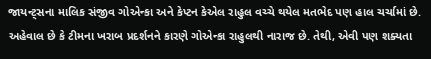જાયન્ટ્સના માલિક સંજીવ ગોએન્કા અને કેપ્ટન કેએલ રાહુલ વચ્ચે થયેલ મતભેદ પણ હાલ ચર્ચામાં છે. અહેવાલ છે કે ટીમના ખરાબ પ્રદર્શનને કારણે ગોએન્કા રાહુલથી નારાજ છે. તેથી, એવી પણ શક્યતા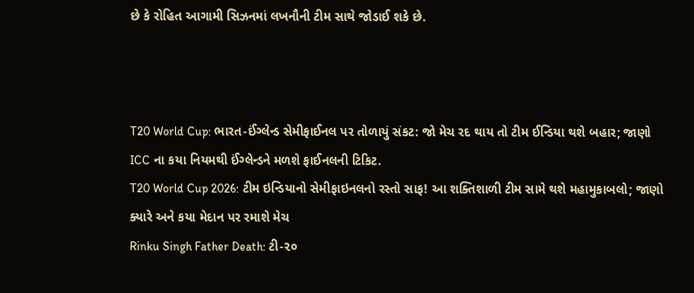છે કે રોહિત આગામી સિઝનમાં લખનૌની ટીમ સાથે જોડાઈ શકે છે.



T20 World Cup: ભારત-ઈંગ્લેન્ડ સેમીફાઈનલ પર તોળાયું સંકટ: જો મેચ રદ થાય તો ટીમ ઈન્ડિયા થશે બહાર; જાણો ICC ના કયા નિયમથી ઈંગ્લેન્ડને મળશે ફાઈનલની ટિકિટ.
T20 World Cup 2026: ટીમ ઇન્ડિયાનો સેમીફાઇનલનો રસ્તો સાફ! આ શક્તિશાળી ટીમ સામે થશે મહામુકાબલો; જાણો ક્યારે અને કયા મેદાન પર રમાશે મેચ
Rinku Singh Father Death: ટી-૨૦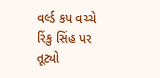વર્લ્ડ કપ વચ્ચે રિંકુ સિંહ પર તૂટ્યો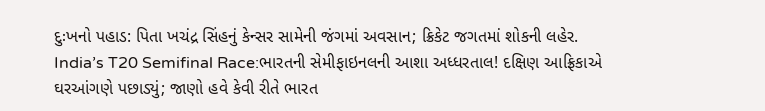દુઃખનો પહાડ: પિતા ખચંદ્ર સિંહનું કેન્સર સામેની જંગમાં અવસાન; ક્રિકેટ જગતમાં શોકની લહેર.
India’s T20 Semifinal Race:ભારતની સેમીફાઇનલની આશા અધ્ધરતાલ! દક્ષિણ આફ્રિકાએ ઘરઆંગણે પછાડ્યું; જાણો હવે કેવી રીતે ભારત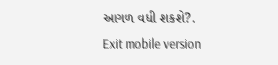આગળ વધી શકશે?.
Exit mobile version